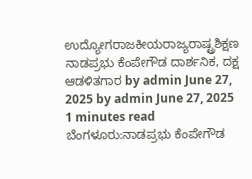ಉದ್ಯೋಗರಾಜಕೀಯರಾಜ್ಯರಾಷ್ಟ್ರಶಿಕ್ಷಣ ನಾಡಪ್ರಭು ಕೆಂಪೇಗೌಡ ದಾರ್ಶನಿಕ, ದಕ್ಷ ಆಡಳಿತಗಾರ by admin June 27, 2025 by admin June 27, 2025 1 minutes read ಬೆಂಗಳೂರು:ನಾಡಪ್ರಭು ಕೆಂಪೇಗೌಡ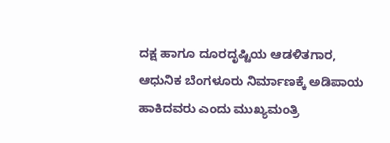ದಕ್ಷ ಹಾಗೂ ದೂರದೃಷ್ಟಿಯ ಆಡಳಿತಗಾರ, ಆಧುನಿಕ ಬೆಂಗಳೂರು ನಿರ್ಮಾಣಕ್ಕೆ ಅಡಿಪಾಯ ಹಾಕಿದವರು ಎಂದು ಮುಖ್ಯಮಂತ್ರಿ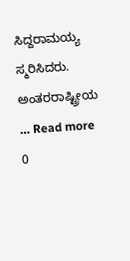ಸಿದ್ದರಾಮಯ್ಯ ಸ್ಮರಿಸಿದರು. ಅಂತರರಾಷ್ಟ್ರೀಯ … Read more 0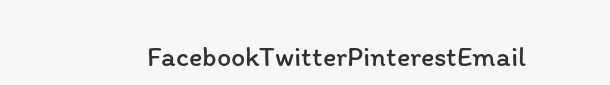FacebookTwitterPinterestEmail